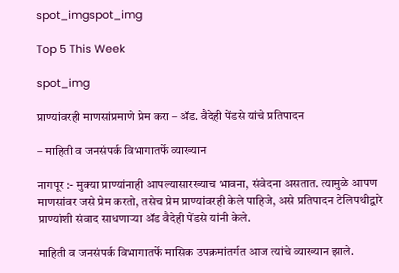spot_imgspot_img

Top 5 This Week

spot_img

प्राण्यांवरही माणसांप्रमाणे प्रेम करा – ॲड. वैदेही पेंडसे यांचे प्रतिपादन

– माहिती व जनसंपर्क विभागातर्फे व्याख्यान

नागपूर :- मुक्या प्राण्यांनाही आपल्यासारख्याच भावना, संवेदना असतात. त्यामुळे आपण माणसांवर जसे प्रेम करतो, तसेच प्रेम प्राण्यांवरही केले पाहिजे, असे प्रतिपादन टेलिपथीद्वारे प्राण्यांशी संवाद साधणाऱ्या ॲड वैदेही पेंडसे यांनी केले.

माहिती व जनसंपर्क विभागातर्फे मासिक उपक्रमांतर्गत आज त्यांचे व्याख्यान झाले.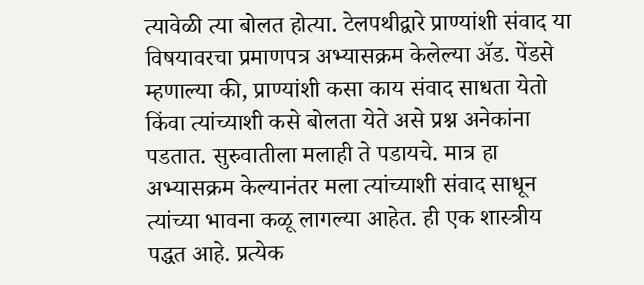त्यावेळी त्या बोलत होत्या. टेलपथीद्वारे प्राण्यांशी संवाद या विषयावरचा प्रमाणपत्र अभ्यासक्रम केलेल्या ॲड. पेंडसे म्हणाल्या की, प्राण्यांशी कसा काय संवाद साधता येतो किंवा त्यांच्याशी कसे बोलता येते असे प्रश्न अनेकांना पडतात. सुरुवातीला मलाही ते पडायचे. मात्र हा अभ्यासक्रम केल्यानंतर मला त्यांच्याशी संवाद साधून त्यांच्या भावना कळू लागल्या आहेत. ही एक शास्त्रीय पद्धत आहे. प्रत्येक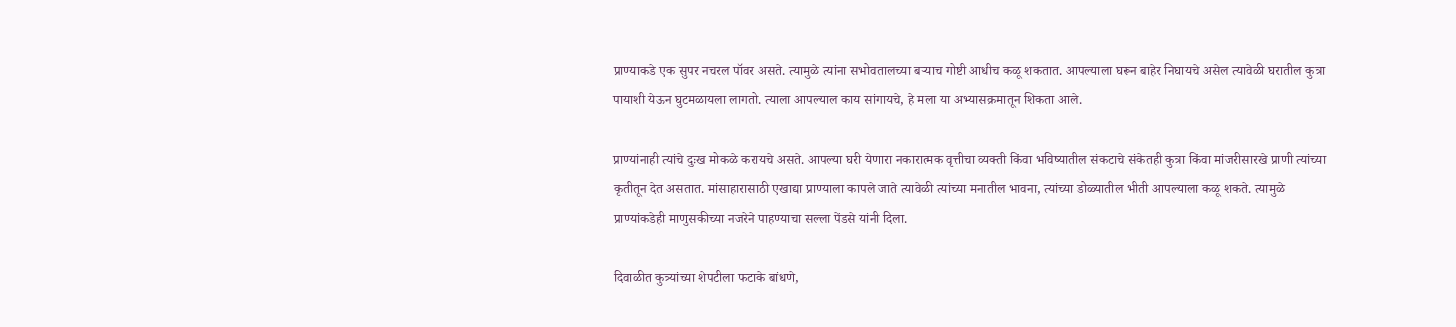प्राण्याकडे एक सुपर नचरल पॉवर असते. त्यामुळे त्यांना सभोवतालच्या बऱ्याच गोष्टी आधीच कळू शकतात. आपल्याला घरून बाहेर निघायचे असेल त्यावेळी घरातील कुत्रा पायाशी येऊन घुटमळायला लागतो. त्याला आपल्याल काय सांगायचे, हे मला या अभ्यासक्रमातून शिकता आले.

प्राण्यांनाही त्यांचे दुःख मोकळे करायचे असते. आपल्या घरी येणारा नकारात्मक वृत्तीचा व्यक्ती किंवा भविष्यातील संकटाचे संकेतही कुत्रा किंवा मांजरीसारखे प्राणी त्यांच्या कृतीतून देत असतात. मांसाहारासाठी एखाद्या प्राण्याला कापले जाते त्यावेळी त्यांच्या मनातील भावना, त्यांच्या डोळ्यातील भीती आपल्याला कळू शकते. त्यामुळे प्राण्यांकडेही माणुसकीच्या नजरेने पाहण्याचा सल्ला पेंडसे यांनी दिला.

दिवाळीत कुत्र्यांच्या शेपटीला फटाके बांधणे,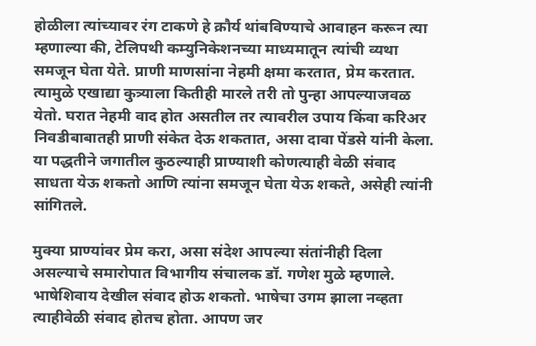होळीला त्यांच्यावर रंग टाकणे हे क्रौर्य थांबविण्याचे आवाहन करून त्या म्हणाल्या की, टेलिपथी कम्युनिकेशनच्या माध्यमातून त्यांची व्यथा समजून घेता येते. प्राणी माणसांना नेहमी क्षमा करतात, प्रेम करतात. त्यामुळे एखाद्या कुत्र्याला कितीही मारले तरी तो पुन्हा आपल्याजवळ येतो. घरात नेहमी वाद होत असतील तर त्यावरील उपाय किंवा करिअर निवडीबाबातही प्राणी संकेत देऊ शकतात, असा दावा पेंडसे यांनी केला. या पद्धतीने जगातील कुठल्याही प्राण्याशी कोणत्याही वेळी संवाद साधता येऊ शकतो आणि त्यांना समजून घेता येऊ शकते, असेही त्यांनी सांगितले.

मुक्या प्राण्यांवर प्रेम करा, असा संदेश आपल्या संतांनीही दिला असल्याचे समारोपात विभागीय संचालक डॉ. गणेश मुळे म्हणाले. भाषेशिवाय देखील संवाद होऊ शकतो. भाषेचा उगम झाला नव्हता त्याहीवेळी संवाद होतच होता. आपण जर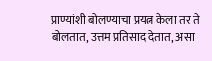प्राण्यांशी बोलण्याचा प्रयत्न केला तर ते बोलतात, उत्तम प्रतिसाद देतात, असा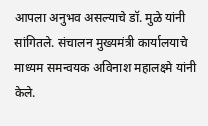आपला अनुभव असल्याचे डॉ. मुळे यांनी सांगितले. संचालन मुख्यमंत्री कार्यालयाचे माध्यम समन्वयक अविनाश महालक्ष्मे यांनी केले.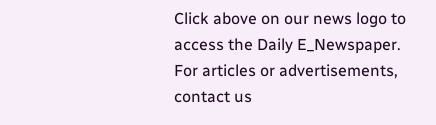Click above on our news logo to access the Daily E_Newspaper.
For articles or advertisements, contact us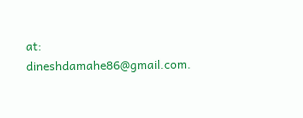at: dineshdamahe86@gmail.com.